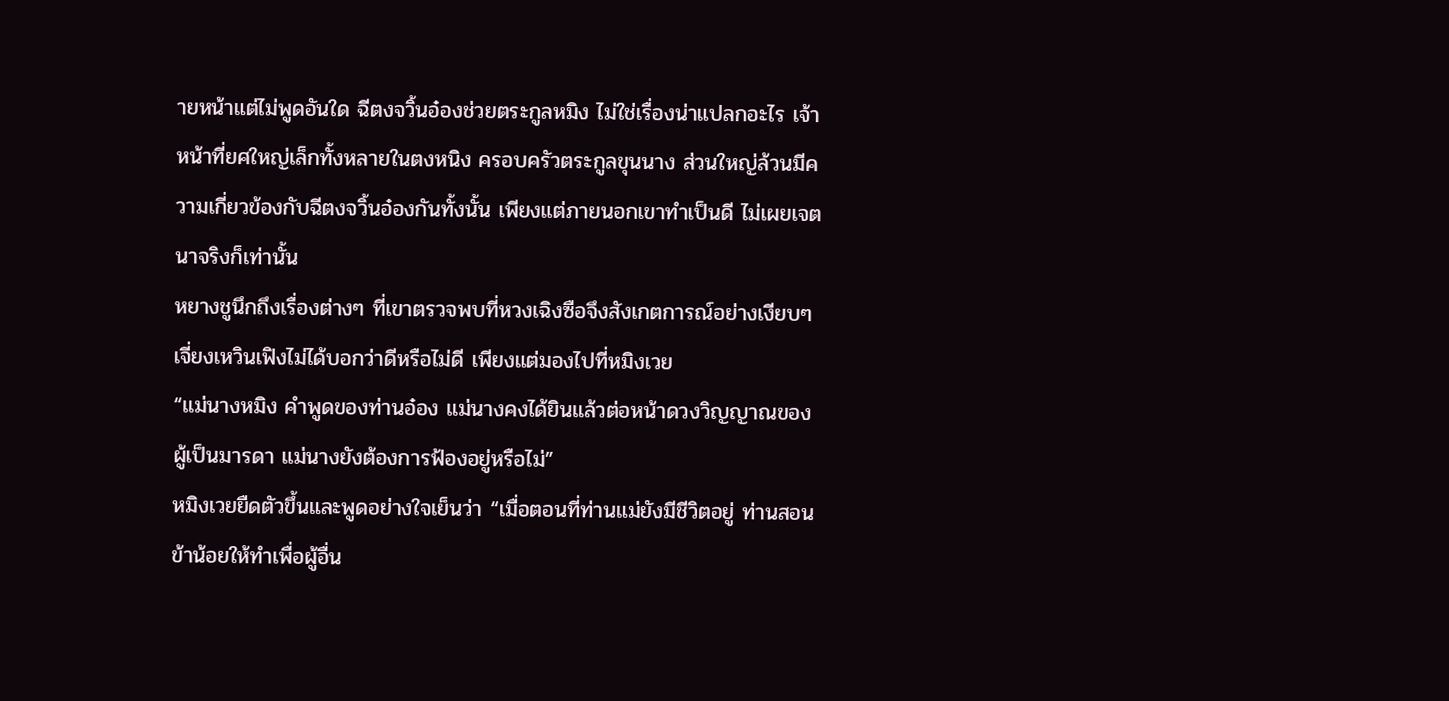ายหน้าแต่ไม่พูดอันใด ฉีตงจวิ้นอ๋องช่วยตระกูลหมิง ไม่ใช่เรื่องน่าแปลกอะไร เจ้าหน้าที่ยศใหญ่เล็กทั้งหลายในตงหนิง ครอบครัวตระกูลขุนนาง ส่วนใหญ่ล้วนมีความเกี่ยวข้องกับฉีตงจวิ้นอ๋องกันทั้งนั้น เพียงแต่ภายนอกเขาทำเป็นดี ไม่เผยเจตนาจริงก็เท่านั้น
หยางชูนึกถึงเรื่องต่างๆ ที่เขาตรวจพบที่หวงเฉิงซือจึงสังเกตการณ์อย่างเงียบๆ เจี่ยงเหวินเฟิงไม่ได้บอกว่าดีหรือไม่ดี เพียงแต่มองไปที่หมิงเวย
“แม่นางหมิง คำพูดของท่านอ๋อง แม่นางคงได้ยินแล้วต่อหน้าดวงวิญญาณของผู้เป็นมารดา แม่นางยังต้องการฟ้องอยู่หรือไม่”
หมิงเวยยืดตัวขึ้นและพูดอย่างใจเย็นว่า “เมื่อตอนที่ท่านแม่ยังมีชีวิตอยู่ ท่านสอนข้าน้อยให้ทำเพื่อผู้อื่น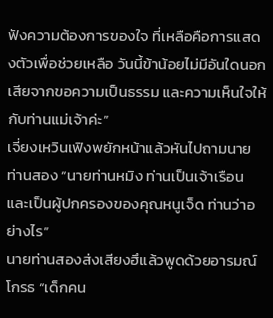ฟังความต้องการของใจ ที่เหลือคือการแสดงตัวเพื่อช่วยเหลือ วันนี้ข้าน้อยไม่มีอันใดนอกเสียจากขอความเป็นธรรม และความเห็นใจให้กับท่านแม่เจ้าค่ะ”
เจี่ยงเหวินเฟิงพยักหน้าแล้วหันไปถามนายท่านสอง “นายท่านหมิง ท่านเป็นเจ้าเรือน และเป็นผู้ปกครองของคุณหนูเจ็ด ท่านว่าอย่างไร”
นายท่านสองส่งเสียงฮึแล้วพูดด้วยอารมณ์โกรธ “เด็กคน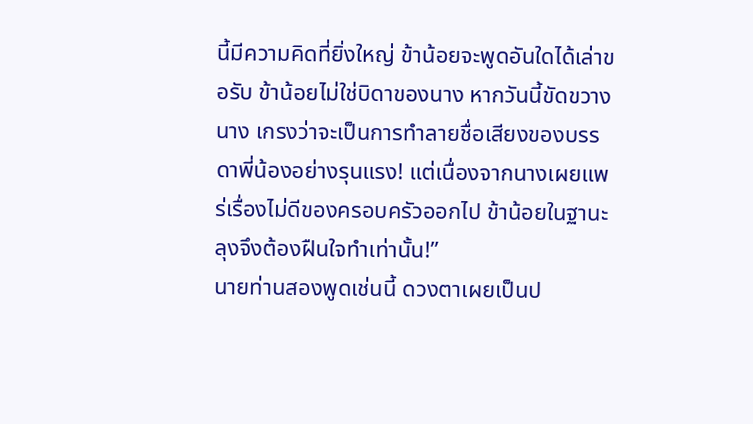นี้มีความคิดที่ยิ่งใหญ่ ข้าน้อยจะพูดอันใดได้เล่าขอรับ ข้าน้อยไม่ใช่บิดาของนาง หากวันนี้ขัดขวางนาง เกรงว่าจะเป็นการทำลายชื่อเสียงของบรรดาพี่น้องอย่างรุนแรง! แต่เนื่องจากนางเผยแพร่เรื่องไม่ดีของครอบครัวออกไป ข้าน้อยในฐานะลุงจึงต้องฝืนใจทำเท่านั้น!”
นายท่านสองพูดเช่นนี้ ดวงตาเผยเป็นป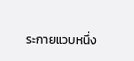ระกายแวบหนึ่ง